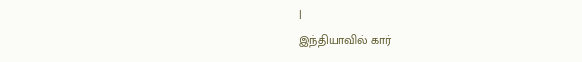|
இந்தியாவில் கார்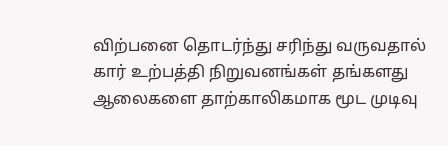விற்பனை தொடர்ந்து சரிந்து வருவதால் கார் உற்பத்தி நிறுவனங்கள் தங்களது ஆலைகளை தாற்காலிகமாக மூட முடிவு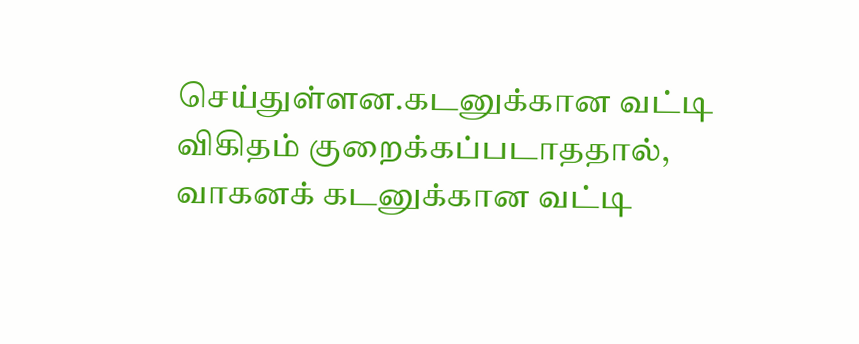செய்துள்ளன.கடனுக்கான வட்டி விகிதம் குறைக்கப்படாததால், வாகனக் கடனுக்கான வட்டி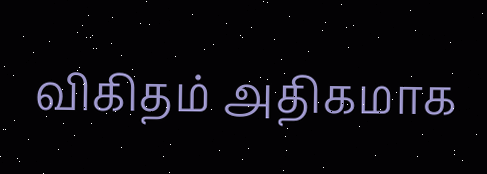விகிதம் அதிகமாக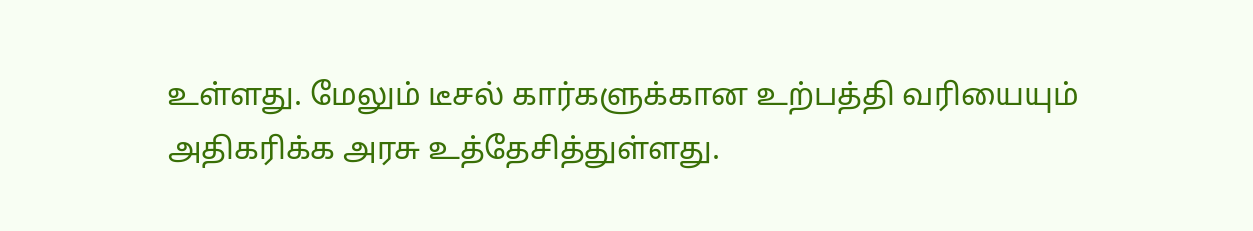உள்ளது. மேலும் டீசல் கார்களுக்கான உற்பத்தி வரியையும் அதிகரிக்க அரசு உத்தேசித்துள்ளது.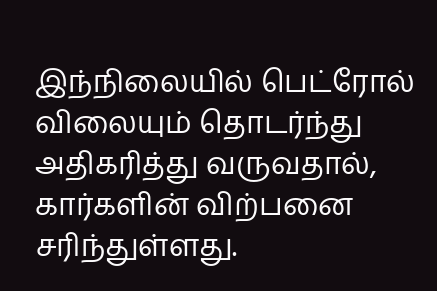இந்நிலையில் பெட்ரோல் விலையும் தொடர்ந்து அதிகரித்து வருவதால், கார்களின் விற்பனை சரிந்துள்ளது.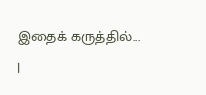இதைக் கருத்தில்...
|